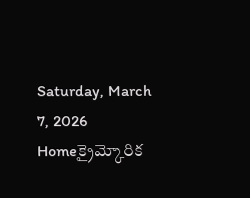Saturday, March 7, 2026
Homeక్రైమ్కోరిక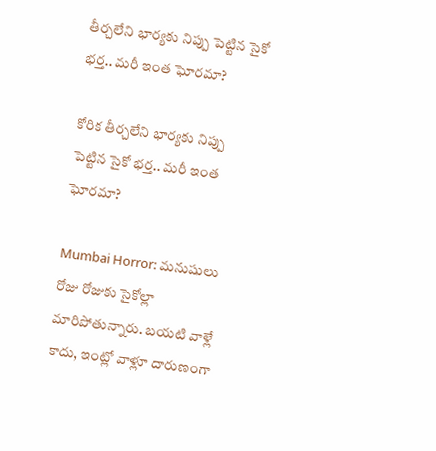తీర్చలేని భార్యకు నిప్పు పెట్టిన సైకో భర్త.. మరీ ఇంత ఘోరమా?

కోరిక తీర్చలేని భార్యకు నిప్పు పెట్టిన సైకో భర్త.. మరీ ఇంత ఘోరమా?

Mumbai Horror: మనుషులు రోజు రోజుకు సైకోల్లా మారిపోతున్నారు. బయటి వాళ్లే కాదు, ఇంట్లో వాళ్లూ దారుణంగా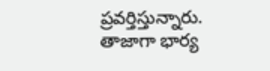ప్రవర్తిస్తున్నారు. తాజాగా భార్య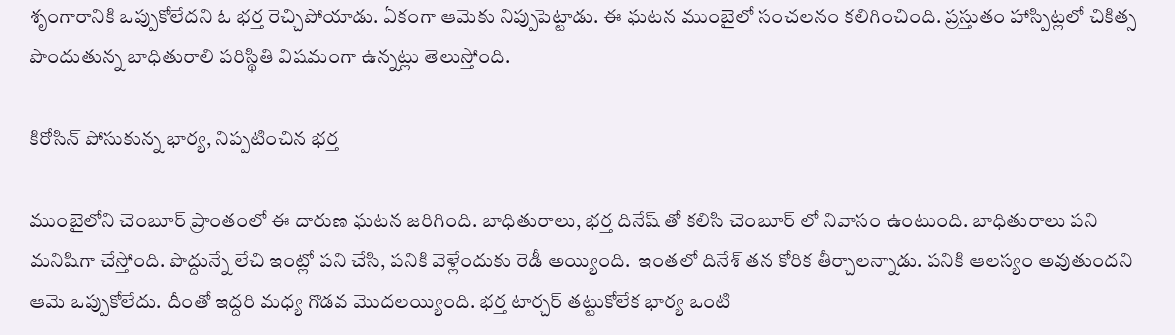శృంగారానికి ఒప్పుకోలేదని ఓ భర్త రెచ్చిపోయాడు. ఏకంగా ఆమెకు నిప్పుపెట్టాడు. ఈ ఘటన ముంబైలో సంచలనం కలిగించింది. ప్రస్తుతం హాస్పిట్లలో చికిత్స పొందుతున్న బాధితురాలి పరిస్థితి విషమంగా ఉన్నట్లు తెలుస్తోంది.

కిరోసిన్ పోసుకున్న భార్య, నిప్పటించిన భర్త

ముంబైలోని చెంబూర్ ప్రాంతంలో ఈ దారుణ ఘటన జరిగింది. బాధితురాలు, భర్త దినేష్ తో కలిసి చెంబూర్ లో నివాసం ఉంటుంది. బాధితురాలు పని మనిషిగా చేస్తోంది. పొద్దున్నే లేచి ఇంట్లో పని చేసి, పనికి వెళ్లేందుకు రెడీ అయ్యింది.  ఇంతలో దినేశ్ తన కోరిక తీర్చాలన్నాడు. పనికి ఆలస్యం అవుతుందని ఆమె ఒప్పుకోలేదు. దీంతో ఇద్దరి మధ్య గొడవ మొదలయ్యింది. భర్త టార్చర్ తట్టుకోలేక భార్య ఒంటి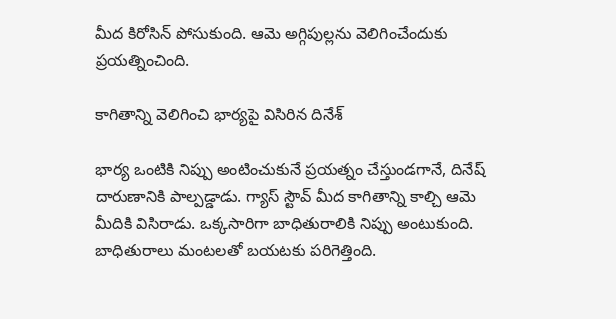మీద కిరోసిన్ పోసుకుంది. ఆమె అగ్గిపుల్లను వెలిగించేందుకు ప్రయత్నించింది.

కాగితాన్ని వెలిగించి భార్యపై విసిరిన దినేశ్

భార్య ఒంటికి నిప్పు అంటించుకునే ప్రయత్నం చేస్తుండగానే, దినేష్ దారుణానికి పాల్పడ్డాడు. గ్యాస్ స్టౌవ్ మీద కాగితాన్ని కాల్చి ఆమె మీదికి విసిరాడు. ఒక్కసారిగా బాధితురాలికి నిప్పు అంటుకుంది. బాధితురాలు మంటలతో బయటకు పరిగెత్తింది.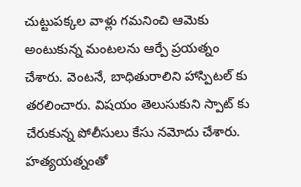చుట్టుపక్కల వాళ్లు గమనించి ఆమెకు అంటుకున్న మంటలను ఆర్పే ప్రయత్నం చేశారు. వెంటనే, బాధితురాలిని హాస్పిటల్ కు తరలించారు. విషయం తెలుసుకుని స్పాట్ కు చేరుకున్న పోలీసులు కేసు నమోదు చేశారు. హత్యయత్నంతో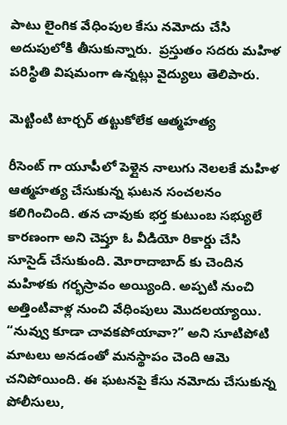పాటు లైంగిక వేధింపుల కేసు నమోదు చేసి అదుపులోకి తీసుకున్నారు.  ప్రస్తుతం సదరు మహిళ పరిస్థితి విషమంగా ఉన్నట్లు వైద్యులు తెలిపారు.

మెట్టింటి టార్చర్ తట్టుకోలేక ఆత్మహత్య

రీసెంట్ గా యూపీలో పెళ్లైన నాలుగు నెలలకే మహిళ ఆత్మహత్య చేసుకున్న ఘటన సంచలనం కలిగించింది. తన చావుకు భర్త కుటుంబ సభ్యులే కారణంగా అని చెప్తూ ఓ వీడియో రికార్డు చేసి సూసైడ్ చేసుకుంది. మోరాదాబాద్ కు చెందిన మహిళకు గర్భస్రావం అయ్యింది. అప్పటి నుంచి అత్తింటివాళ్ల నుంచి వేధింపులు మొదలయ్యాయి. “నువ్వు కూడా చావకపోయావా?” అని సూటిపోటి మాటలు అనడంతో మనస్థాపం చెంది ఆమె చనిపోయింది. ఈ ఘటనపై కేసు నమోదు చేసుకున్న పోలీసులు,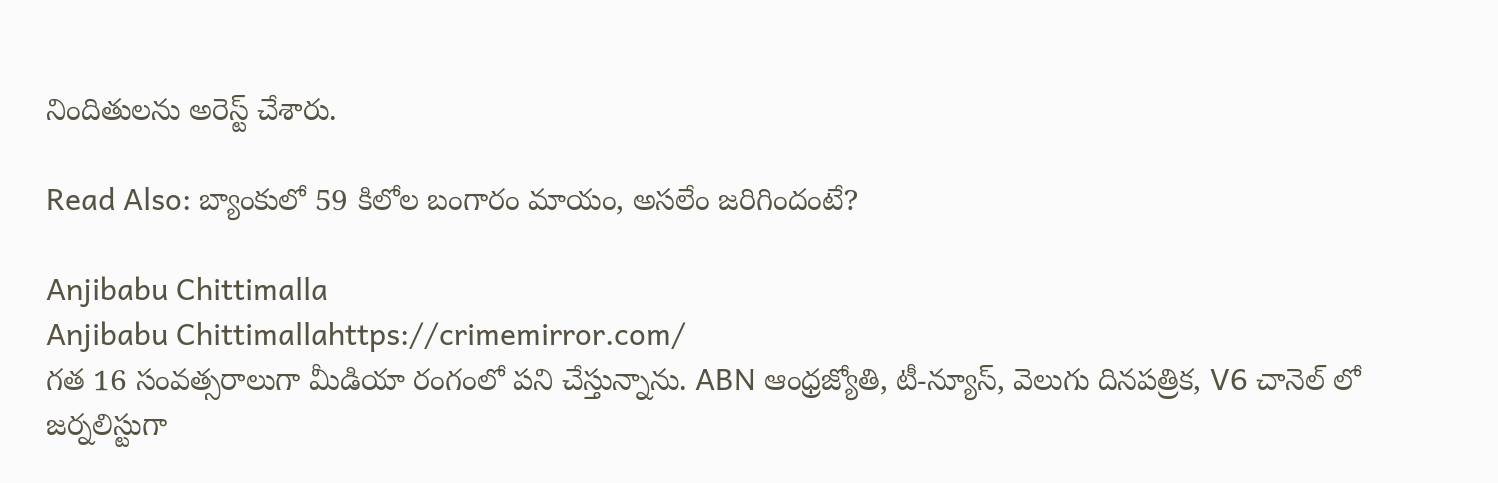నిందితులను అరెస్ట్ చేశారు.

Read Also: బ్యాంకులో 59 కిలోల బంగారం మాయం, అసలేం జరిగిందంటే?

Anjibabu Chittimalla
Anjibabu Chittimallahttps://crimemirror.com/
గత 16 సంవత్సరాలుగా మీడియా రంగంలో పని చేస్తున్నాను. ABN ఆంధ్రజ్యోతి, టీ-న్యూస్‌, వెలుగు దినపత్రిక, V6 చానెల్ లో జర్నలిస్టుగా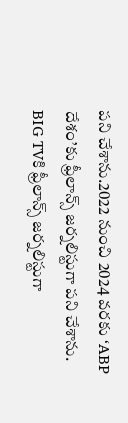పని చేశాను.2022 నుంచి 2024 వరకు ‘ABP దేశం’కు ఫ్రీలాన్స్ జర్నలిస్టుగా పని చేశాను. BIG TVకి ఫ్రీలాన్స్ జర్నలిస్టుగా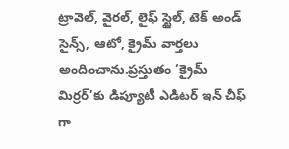ట్రావెల్, వైరల్, లైఫ్ స్టైల్, టెక్ అండ్ సైన్స్, ఆటో, క్రైమ్ వార్తలు అందించాను.ప్రస్తుతం ‘క్రైమ్ మిర్రర్’కు డిప్యూటీ ఎడిటర్ ఇన్ చీఫ్ గా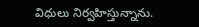విధులు నిర్వహిస్తున్నాను.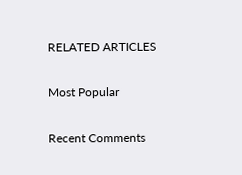RELATED ARTICLES

Most Popular

Recent Comments